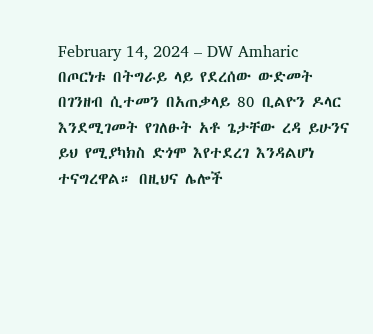February 14, 2024 – DW Amharic
በጦርነቱ በትግራይ ላይ የደረሰው ውድመት በገንዘብ ሲተመን በአጠቃላይ 80 ቢልዮን ዶላር እንደሚገመት የገለፁት አቶ ጌታቸው ረዳ ይሁንና ይህ የሚያካክስ ድጎሞ እየተደረገ እንዳልሆነ ተናግረዋል። በዚህና ሌሎች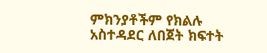ምክንያቶችም የክልሉ አስተዳደር ለበጀት ክፍተት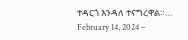ተዳርጎ እንዳለ ተናግረዋል።…
February 14, 2024 –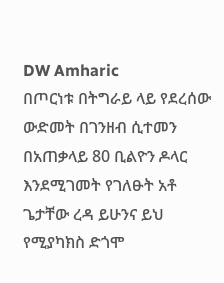DW Amharic
በጦርነቱ በትግራይ ላይ የደረሰው ውድመት በገንዘብ ሲተመን በአጠቃላይ 80 ቢልዮን ዶላር እንደሚገመት የገለፁት አቶ ጌታቸው ረዳ ይሁንና ይህ የሚያካክስ ድጎሞ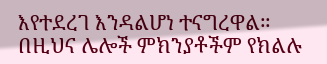እየተደረገ እንዳልሆነ ተናግረዋል። በዚህና ሌሎች ምክንያቶችም የክልሉ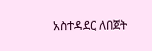አስተዳደር ለበጀት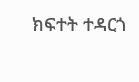ክፍተት ተዳርጎ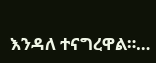እንዳለ ተናግረዋል።…